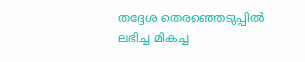തദ്ദേശ തെരഞ്ഞെടുപ്പില്‍ ലഭിച്ച മികച്ച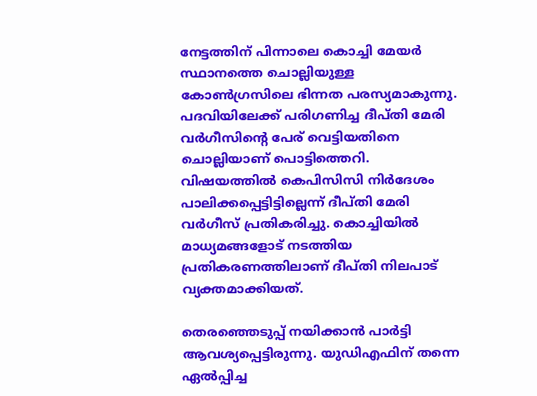നേട്ടത്തിന് പിന്നാലെ കൊച്ചി മേയര്‍ സ്ഥാനത്തെ ചൊല്ലിയുള്ള കോണ്‍ഗ്രസിലെ ഭിന്നത പരസ്യമാകുന്നു. പദവിയിലേക്ക് പരിഗണിച്ച ദീപ്തി മേരി വര്‍ഗീസിന്റെ പേര് വെട്ടിയതിനെ ചൊല്ലിയാണ് പൊട്ടിത്തെറി. വിഷയത്തില്‍ കെപിസിസി നിര്‍ദേശം പാലിക്കപ്പെട്ടിട്ടില്ലെന്ന് ദീപ്തി മേരി വര്‍ഗീസ് പ്രതികരിച്ചു. കൊച്ചിയില്‍ മാധ്യമങ്ങളോട് നടത്തിയ പ്രതികരണത്തിലാണ് ദീപ്തി നിലപാട് വ്യക്തമാക്കിയത്.

തെരഞ്ഞെടുപ്പ് നയിക്കാന്‍ പാര്‍ട്ടി ആവശ്യപ്പെട്ടിരുന്നു. യുഡിഎഫിന് തന്നെ ഏല്‍പ്പിച്ച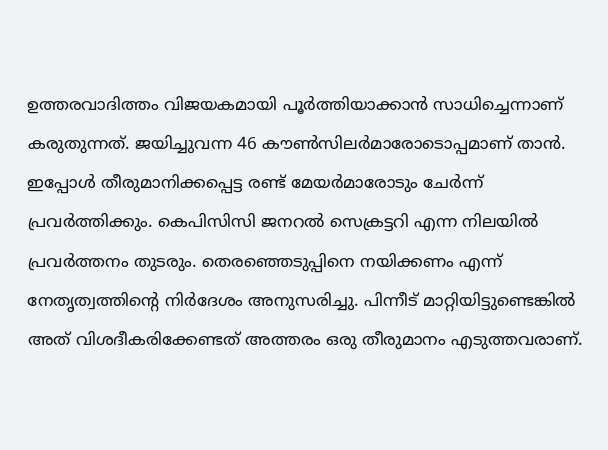ഉത്തരവാദിത്തം വിജയകമായി പൂര്‍ത്തിയാക്കാന്‍ സാധിച്ചെന്നാണ് കരുതുന്നത്. ജയിച്ചുവന്ന 46 കൗണ്‍സിലര്‍മാരോടൊപ്പമാണ് താന്‍. ഇപ്പോള്‍ തീരുമാനിക്കപ്പെട്ട രണ്ട് മേയര്‍മാരോടും ചേര്‍ന്ന് പ്രവര്‍ത്തിക്കും. കെപിസിസി ജനറല്‍ സെക്രട്ടറി എന്ന നിലയില്‍ പ്രവര്‍ത്തനം തുടരും. തെരഞ്ഞെടുപ്പിനെ നയിക്കണം എന്ന് നേതൃത്വത്തിന്റെ നിര്‍ദേശം അനുസരിച്ചു. പിന്നീട് മാറ്റിയിട്ടുണ്ടെങ്കില്‍ അത് വിശദീകരിക്കേണ്ടത് അത്തരം ഒരു തീരുമാനം എടുത്തവരാണ്.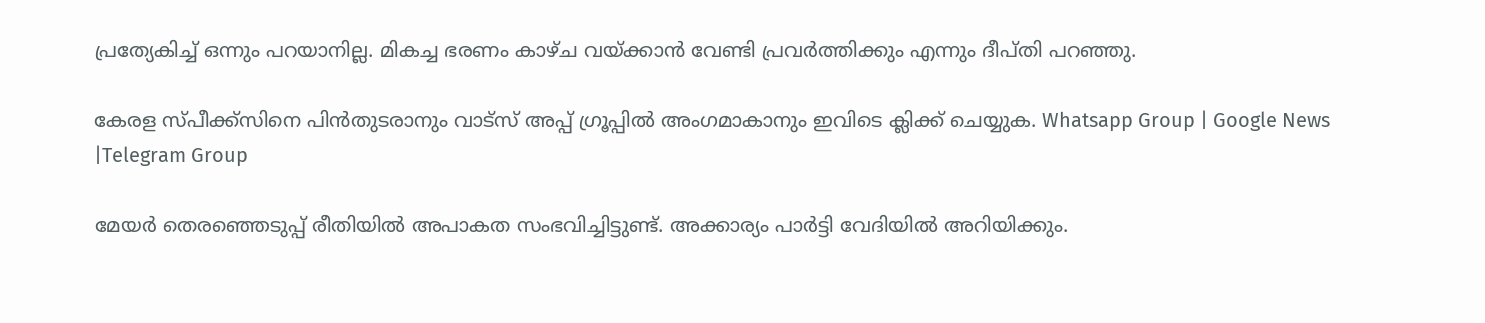പ്രത്യേകിച്ച്‌ ഒന്നും പറയാനില്ല. മികച്ച ഭരണം കാഴ്ച വയ്ക്കാന്‍ വേണ്ടി പ്രവര്‍ത്തിക്കും എന്നും ദീപ്തി പറഞ്ഞു.

കേരള സ്പീക്ക്സിനെ പിൻതുടരാനും വാട്സ് അപ്പ് ഗ്രൂപ്പിൽ അംഗമാകാനും ഇവിടെ ക്ലിക്ക് ചെയ്യുക. Whatsapp Group | Google News |Telegram Group

മേയർ തെരഞ്ഞെടുപ്പ് രീതിയില്‍ അപാകത സംഭവിച്ചിട്ടുണ്ട്. അക്കാര്യം പാര്‍ട്ടി വേദിയില്‍ അറിയിക്കും.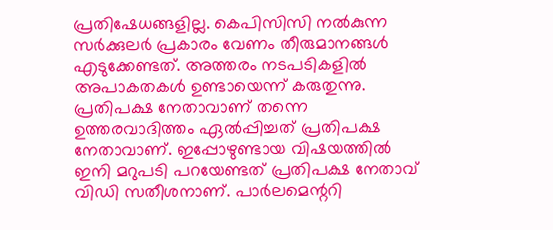പ്രതിഷേധങ്ങളില്ല. കെപിസിസി നല്‍കുന്ന സര്‍ക്കുലര്‍ പ്രകാരം വേണം തീരുമാനങ്ങള്‍ എടുക്കേണ്ടത്. അത്തരം നടപടികളില്‍ അപാകതകള്‍ ഉണ്ടായെന്ന് കരുതുന്നു. പ്രതിപക്ഷ നേതാവാണ് തന്നെ ഉത്തരവാദിത്തം ഏല്‍പ്പിച്ചത് പ്രതിപക്ഷ നേതാവാണ്. ഇപ്പോഴുണ്ടായ വിഷയത്തില്‍ ഇനി മറുപടി പറയേണ്ടത് പ്രതിപക്ഷ നേതാവ് വിഡി സതീശനാണ്. പാര്‍ലമെന്ററി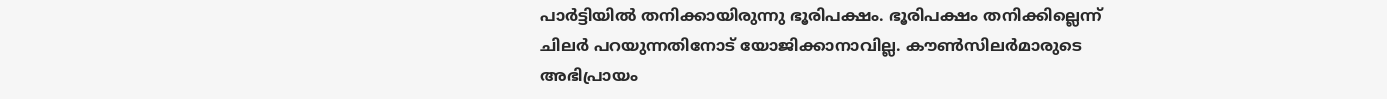പാര്‍ട്ടിയില്‍ തനിക്കായിരുന്നു ഭൂരിപക്ഷം. ഭൂരിപക്ഷം തനിക്കില്ലെന്ന് ചിലര്‍ പറയുന്നതിനോട് യോജിക്കാനാവില്ല. കൗണ്‍സിലര്‍മാരുടെ അഭിപ്രായം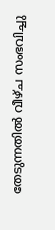തേടുന്നതില്‍ വീഴ്ച സംഭവിച്ചു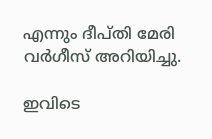എന്നും ദീപ്തി മേരി വര്‍ഗീസ് അറിയിച്ചു.

ഇവിടെ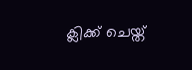ക്ലിക്ക് ചെയ്ത്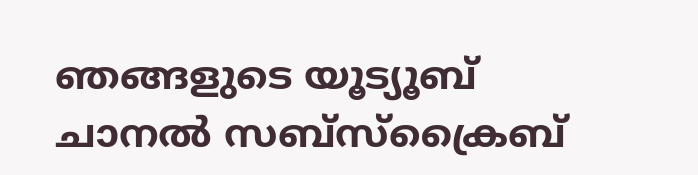ഞങ്ങളുടെ യൂട്യൂബ് ചാനൽ സബ്സ്ക്രൈബ്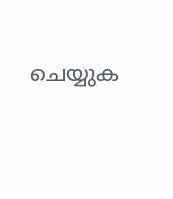ചെയ്യുക